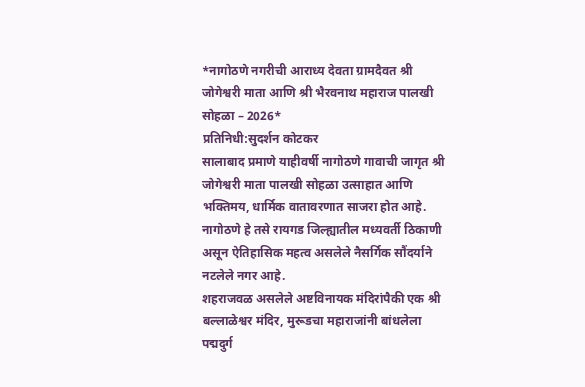*नागोठणे नगरीची आराध्य देवता ग्रामदैवत श्री जोगेश्वरी माता आणि श्री भैरवनाथ महाराज पालखी सोहळा – 2026*
प्रतिनिधी:सुदर्शन कोटकर
सालाबाद प्रमाणे याहीवर्षी नागोठणे गावाची जागृत श्री जोगेश्वरी माता पालखी सोहळा उत्साहात आणि भक्तिमय, धार्मिक वातावरणात साजरा होत आहे.
नागोठणे हे तसे रायगड जिल्ह्यातील मध्यवर्ती ठिकाणी असून ऐतिहासिक महत्व असलेले नैसर्गिक सौंदर्याने नटलेले नगर आहे.
शहराजवळ असलेले अष्टविनायक मंदिरांपैकी एक श्री बल्लाळेश्वर मंदिर, मुरूडचा महाराजांनी बांधलेला पद्मदुर्ग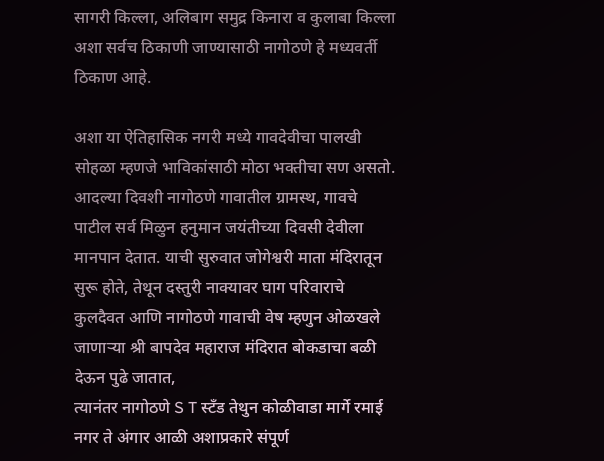सागरी किल्ला, अलिबाग समुद्र किनारा व कुलाबा किल्ला अशा सर्वच ठिकाणी जाण्यासाठी नागोठणे हे मध्यवर्ती ठिकाण आहे.

अशा या ऐतिहासिक नगरी मध्ये गावदेवीचा पालखी सोहळा म्हणजे भाविकांसाठी मोठा भक्तीचा सण असतो.
आदल्या दिवशी नागोठणे गावातील ग्रामस्थ, गावचे पाटील सर्व मिळुन हनुमान जयंतीच्या दिवसी देवीला मानपान देतात. याची सुरुवात जोगेश्वरी माता मंदिरातून सुरू होते, तेथून दस्तुरी नाक्यावर घाग परिवाराचे कुलदैवत आणि नागोठणे गावाची वेष म्हणुन ओळखले जाणाऱ्या श्री बापदेव महाराज मंदिरात बोकडाचा बळी देऊन पुढे जातात,
त्यानंतर नागोठणे S T स्टँड तेथुन कोळीवाडा मार्गे रमाई नगर ते अंगार आळी अशाप्रकारे संपूर्ण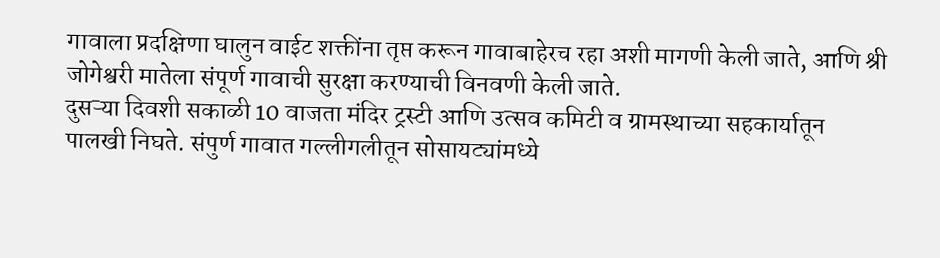गावाला प्रदक्षिणा घालुन वाईट शक्तींना तृप्त करून गावाबाहेरच रहा अशी मागणी केली जाते, आणि श्री जोगेश्वरी मातेला संपूर्ण गावाची सुरक्षा करण्याची विनवणी केली जाते.
दुसऱ्या दिवशी सकाळी 10 वाजता मंदिर ट्रस्टी आणि उत्सव कमिटी व ग्रामस्थाच्या सहकार्यातून पालखी निघते. संपुर्ण गावात गल्लीगलीतून सोसायट्यांमध्ये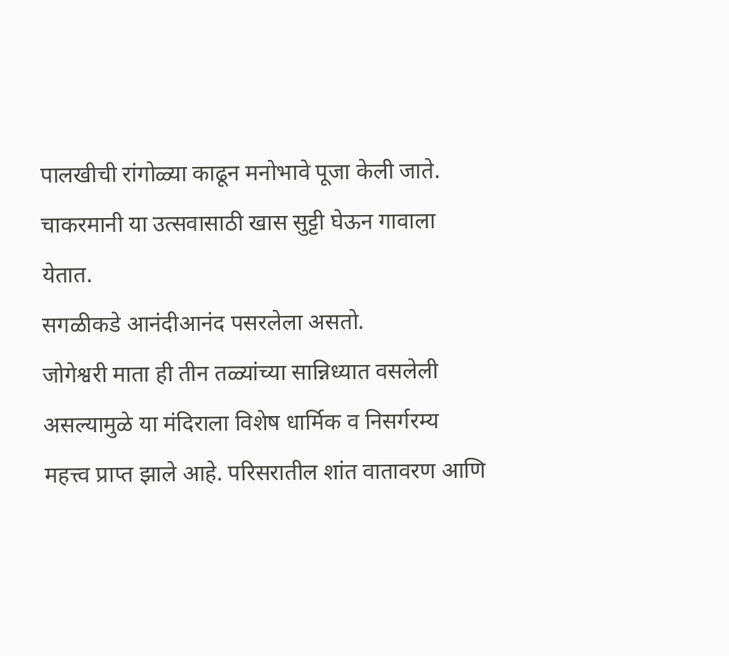पालखीची रांगोळ्या काढून मनोभावे पूजा केली जाते.
चाकरमानी या उत्सवासाठी खास सुट्टी घेऊन गावाला येतात.
सगळीकडे आनंदीआनंद पसरलेला असतो.
जोगेश्वरी माता ही तीन तळ्यांच्या सान्निध्यात वसलेली असल्यामुळे या मंदिराला विशेष धार्मिक व निसर्गरम्य महत्त्व प्राप्त झाले आहे. परिसरातील शांत वातावरण आणि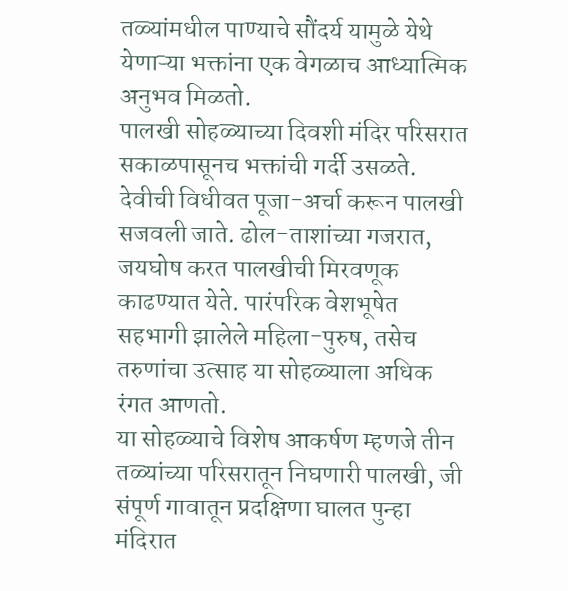तळ्यांमधील पाण्याचे सौंदर्य यामुळे येथे येणाऱ्या भक्तांना एक वेगळाच आध्यात्मिक अनुभव मिळतो.
पालखी सोहळ्याच्या दिवशी मंदिर परिसरात सकाळपासूनच भक्तांची गर्दी उसळते. देवीची विधीवत पूजा-अर्चा करून पालखी सजवली जाते. ढोल-ताशांच्या गजरात, जयघोष करत पालखीची मिरवणूक काढण्यात येते. पारंपरिक वेशभूषेत सहभागी झालेले महिला-पुरुष, तसेच तरुणांचा उत्साह या सोहळ्याला अधिक रंगत आणतो.
या सोहळ्याचे विशेष आकर्षण म्हणजे तीन तळ्यांच्या परिसरातून निघणारी पालखी, जी संपूर्ण गावातून प्रदक्षिणा घालत पुन्हा मंदिरात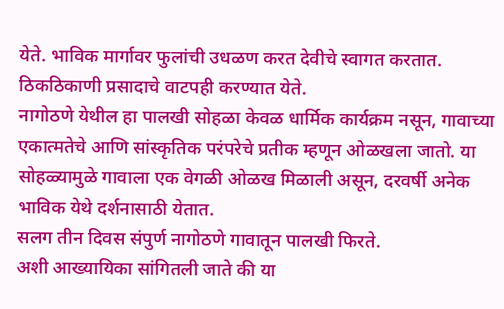येते. भाविक मार्गावर फुलांची उधळण करत देवीचे स्वागत करतात. ठिकठिकाणी प्रसादाचे वाटपही करण्यात येते.
नागोठणे येथील हा पालखी सोहळा केवळ धार्मिक कार्यक्रम नसून, गावाच्या एकात्मतेचे आणि सांस्कृतिक परंपरेचे प्रतीक म्हणून ओळखला जातो. या सोहळ्यामुळे गावाला एक वेगळी ओळख मिळाली असून, दरवर्षी अनेक भाविक येथे दर्शनासाठी येतात.
सलग तीन दिवस संपुर्ण नागोठणे गावातून पालखी फिरते.
अशी आख्यायिका सांगितली जाते की या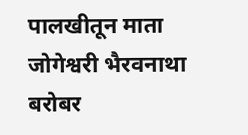पालखीतून माता जोगेश्वरी भैरवनाथा बरोबर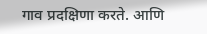गाव प्रदक्षिणा करते. आणि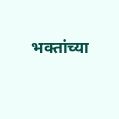भक्तांच्या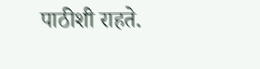पाठीशी राहते.